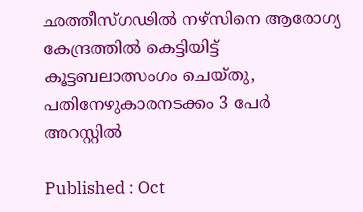ഛത്തീസ്‌ഗഢിൽ നഴ്‌സിനെ ആരോഗ്യ കേന്ദ്രത്തിൽ കെട്ടിയിട്ട് കൂട്ടബലാത്സംഗം ചെയ്തു, പതിനേഴുകാരനടക്കം 3 പേർ അറസ്റ്റിൽ

Published : Oct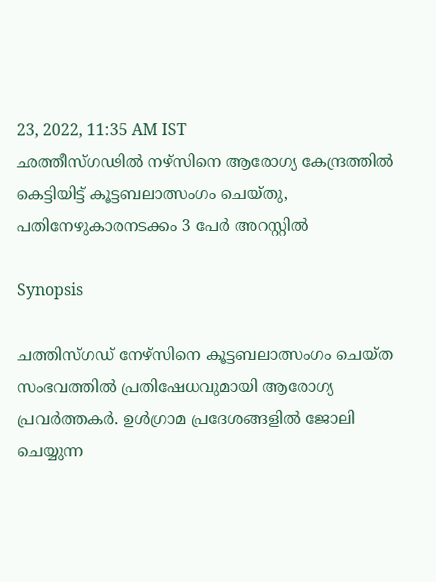23, 2022, 11:35 AM IST
ഛത്തീസ്‌ഗഢിൽ നഴ്‌സിനെ ആരോഗ്യ കേന്ദ്രത്തിൽ കെട്ടിയിട്ട് കൂട്ടബലാത്സംഗം ചെയ്തു, പതിനേഴുകാരനടക്കം 3 പേർ അറസ്റ്റിൽ

Synopsis

ചത്തിസ്ഗഡ് നേഴ്‌സിനെ കൂട്ടബലാത്സംഗം ചെയ്ത സംഭവത്തിൽ പ്രതിഷേധവുമായി ആരോഗ്യ പ്രവർത്തകർ. ഉൾഗ്രാമ പ്രദേശങ്ങളിൽ ജോലി ചെയ്യുന്ന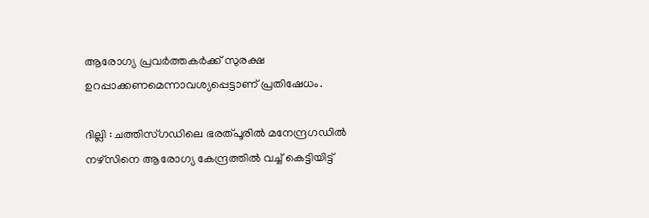ആരോഗ്യ പ്രവർത്തകർക്ക് സുരക്ഷ ഉറപ്പാക്കണമെന്നാവശ്യപ്പെട്ടാണ് പ്രതിഷേധം.

ദില്ലി : ചത്തിസ്ഗഡിലെ ഭരത്പൂരിൽ മനേന്ദ്രഗഡിൽ നഴ്‌സിനെ ആരോഗ്യ കേന്ദ്രത്തിൽ വച്ച് കെട്ടിയിട്ട്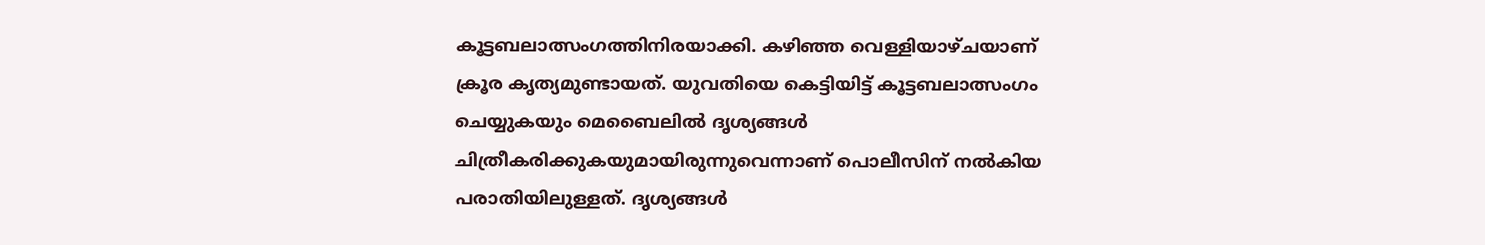കൂട്ടബലാത്സംഗത്തിനിരയാക്കി. കഴിഞ്ഞ വെള്ളിയാഴ്ചയാണ് ക്രൂര കൃത്യമുണ്ടായത്. യുവതിയെ കെട്ടിയിട്ട് കൂട്ടബലാത്സംഗം ചെയ്യുകയും മെബൈലിൽ ദൃശ്യങ്ങൾ ചിത്രീകരിക്കുകയുമായിരുന്നുവെന്നാണ് പൊലീസിന് നൽകിയ പരാതിയിലുള്ളത്. ദൃശ്യങ്ങൾ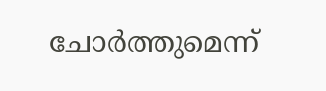ചോർത്തുമെന്ന്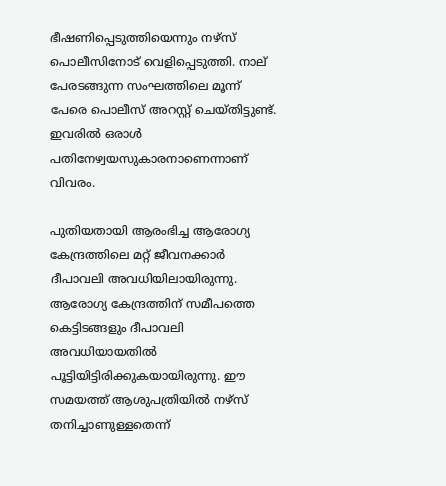ഭീഷണിപ്പെടുത്തിയെന്നും നഴ്‌സ് പൊലീസിനോട് വെളിപ്പെടുത്തി. നാല് പേരടങ്ങുന്ന സംഘത്തിലെ മൂന്ന് പേരെ പൊലീസ് അറസ്റ്റ് ചെയ്തിട്ടുണ്ട്. ഇവരിൽ ഒരാൾ പതിനേഴ്വയസുകാരനാണെന്നാണ് വിവരം.

പുതിയതായി ആരംഭിച്ച ആരോഗ്യ കേന്ദ്രത്തിലെ മറ്റ് ജീവനക്കാർ ദീപാവലി അവധിയിലായിരുന്നു. ആരോഗ്യ കേന്ദ്രത്തിന് സമീപത്തെ കെട്ടിടങ്ങളും ദീപാവലി അവധിയായതിൽ പൂട്ടിയിട്ടിരിക്കുകയായിരുന്നു. ഈ സമയത്ത് ആശുപത്രിയിൽ നഴ്സ് തനിച്ചാണുള്ളതെന്ന്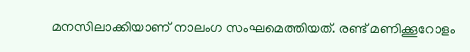മനസിലാക്കിയാണ് നാലംഗ സംഘമെത്തിയത്. രണ്ട് മണിക്കൂറോളം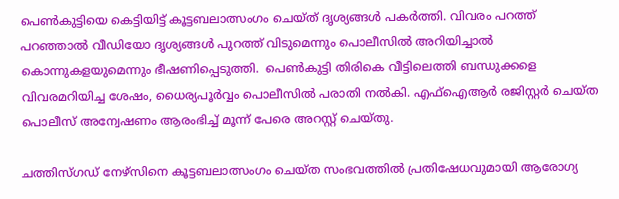പെൺകുട്ടിയെ കെട്ടിയിട്ട് കൂട്ടബലാത്സംഗം ചെയ്ത് ദൃശ്യങ്ങൾ പകർത്തി. വിവരം പറത്ത് പറഞ്ഞാൽ വീഡിയോ ദൃശ്യങ്ങൾ പുറത്ത് വിടുമെന്നും പൊലീസിൽ അറിയിച്ചാൽ കൊന്നുകളയുമെന്നും ഭീഷണിപ്പെടുത്തി.  പെൺകുട്ടി തിരികെ വീട്ടിലെത്തി ബന്ധുക്കളെ വിവരമറിയിച്ച ശേഷം, ധൈര്യപൂർവ്വം പൊലീസിൽ പരാതി നൽകി. എഫ്ഐആർ രജിസ്റ്റർ ചെയ്ത പൊലീസ് അന്വേഷണം ആരംഭിച്ച് മൂന്ന് പേരെ അറസ്റ്റ് ചെയ്തു.

ചത്തിസ്ഗഡ് നേഴ്‌സിനെ കൂട്ടബലാത്സംഗം ചെയ്ത സംഭവത്തിൽ പ്രതിഷേധവുമായി ആരോഗ്യ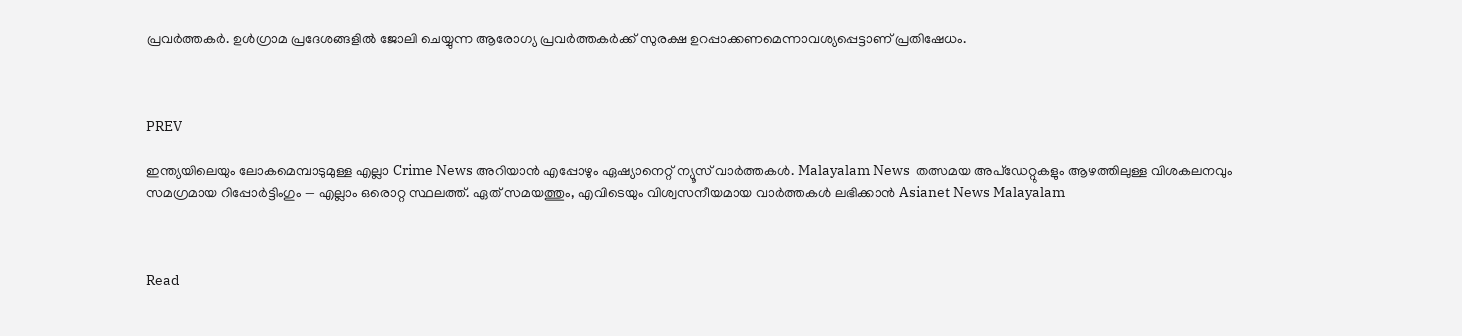പ്രവർത്തകർ. ഉൾഗ്രാമ പ്രദേശങ്ങളിൽ ജോലി ചെയ്യുന്ന ആരോഗ്യ പ്രവർത്തകർക്ക് സുരക്ഷ ഉറപ്പാക്കണമെന്നാവശ്യപ്പെട്ടാണ് പ്രതിഷേധം.



PREV

ഇന്ത്യയിലെയും ലോകമെമ്പാടുമുള്ള എല്ലാ Crime News അറിയാൻ എപ്പോഴും ഏഷ്യാനെറ്റ് ന്യൂസ് വാർത്തകൾ. Malayalam News  തത്സമയ അപ്‌ഡേറ്റുകളും ആഴത്തിലുള്ള വിശകലനവും സമഗ്രമായ റിപ്പോർട്ടിംഗും — എല്ലാം ഒരൊറ്റ സ്ഥലത്ത്. ഏത് സമയത്തും, എവിടെയും വിശ്വസനീയമായ വാർത്തകൾ ലഭിക്കാൻ Asianet News Malayalam



Read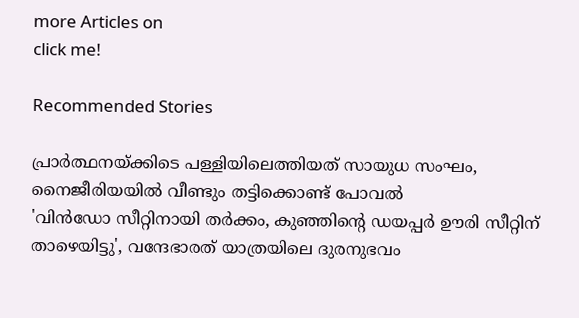more Articles on
click me!

Recommended Stories

പ്രാർത്ഥനയ്ക്കിടെ പള്ളിയിലെത്തിയത് സായുധ സംഘം, നൈജീരിയയിൽ വീണ്ടും തട്ടിക്കൊണ്ട് പോവൽ
'വിൻഡോ സീറ്റിനായി തർക്കം, കുഞ്ഞിന്റെ ഡയപ്പർ ഊരി സീറ്റിന് താഴെയിട്ടു', വന്ദേഭാരത് യാത്രയിലെ ദുരനുഭവം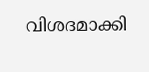വിശദമാക്കി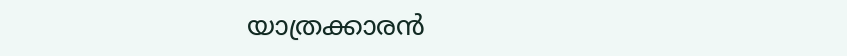യാത്രക്കാരൻ